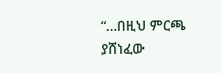“…በዚህ ምርጫ ያሸነፈው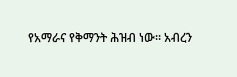የአማራና የቅማንት ሕዝብ ነው። አብረን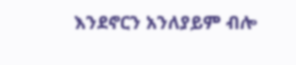እንደኖርን አንለያይም ብሎ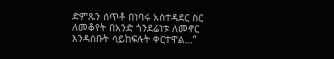ድምጹን ሰጥቶ በነባሩ አስተዳደር ስር ለመቆየት በአንድ ጎንደሬነቱ ለመኖር እንዳሰቡት ሳይከፍሉት ቀርተዋል…”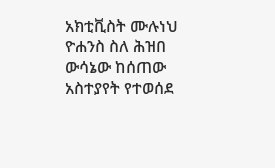አክቲቪስት ሙሉነህ ዮሐንስ ስለ ሕዝበ ውሳኔው ከሰጠው አስተያየት የተወሰደ